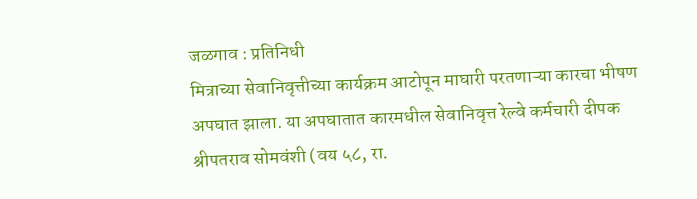जळगाव : प्रतिनिधी
मित्राच्या सेवानिवृत्तीच्या कार्यक्रम आटोपून माघारी परतणाऱ्या कारचा भीषण अपघात झाला. या अपघातात कारमधील सेवानिवृत्त रेल्वे कर्मचारी दीपक श्रीपतराव सोमवंशी (वय ५८, रा.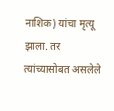नाशिक) यांचा मृत्यू झाला. तर त्यांच्यासोबत असलेले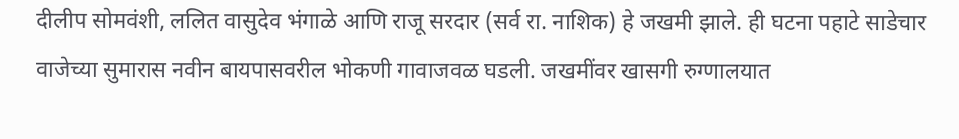दीलीप सोमवंशी, ललित वासुदेव भंगाळे आणि राजू सरदार (सर्व रा. नाशिक) हे जखमी झाले. ही घटना पहाटे साडेचार वाजेच्या सुमारास नवीन बायपासवरील भोकणी गावाजवळ घडली. जखमींवर खासगी रुग्णालयात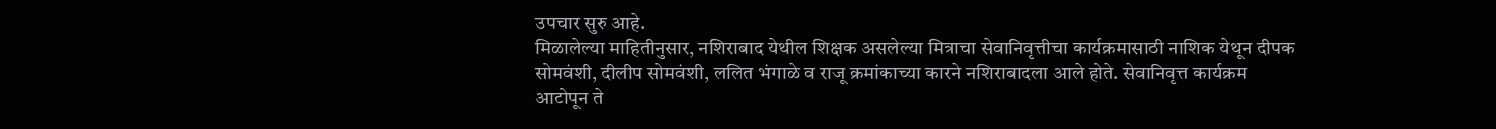उपचार सुरु आहे.
मिळालेल्या माहितीनुसार, नशिराबाद येथील शिक्षक असलेल्या मित्राचा सेवानिवृत्तीचा कार्यक्रमासाठी नाशिक येथून दीपक सोमवंशी, दीलीप सोमवंशी, ललित भंगाळे व राजू क्रमांकाच्या कारने नशिराबादला आले होते. सेवानिवृत्त कार्यक्रम आटोपून ते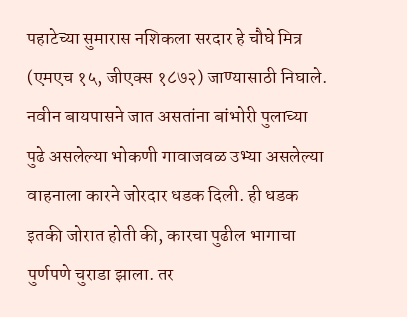पहाटेच्या सुमारास नशिकला सरदार हे चौघे मित्र (एमएच १५, जीएक्स १८७२) जाण्यासाठी निघाले. नवीन बायपासने जात असतांना बांभोरी पुलाच्या पुढे असलेल्या भोकणी गावाजवळ उभ्या असलेल्या वाहनाला कारने जोरदार धडक दिली. ही धडक इतकी जोरात होती की, कारचा पुढील भागाचा पुर्णपणे चुराडा झाला. तर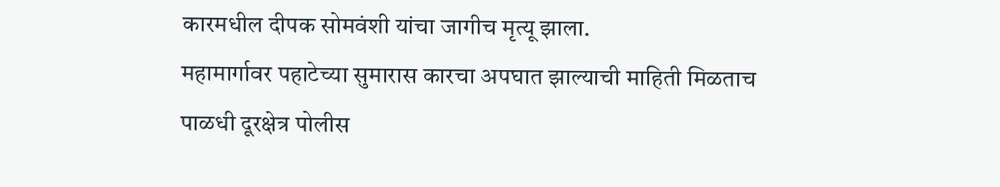कारमधील दीपक सोमवंशी यांचा जागीच मृत्यू झाला.
महामार्गावर पहाटेच्या सुमारास कारचा अपघात झाल्याची माहिती मिळताच पाळधी दूरक्षेत्र पोलीस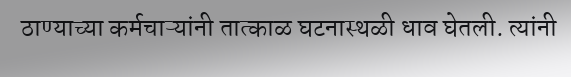ठाण्याच्या कर्मचाऱ्यांनी तात्काळ घटनास्थळी धाव घेतली. त्यांनी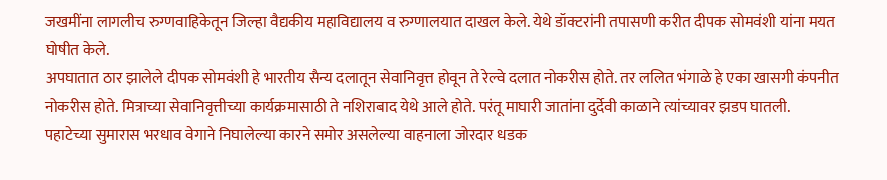जखमींना लागलीच रुग्णवाहिकेतून जिल्हा वैद्यकीय महाविद्यालय व रुग्णालयात दाखल केले. येथे डॉक्टरांनी तपासणी करीत दीपक सोमवंशी यांना मयत घोषीत केले.
अपघातात ठार झालेले दीपक सोमवंशी हे भारतीय सैन्य दलातून सेवानिवृत्त होवून ते रेल्वे दलात नोकरीस होते. तर ललित भंगाळे हे एका खासगी कंपनीत नोकरीस होते. मित्राच्या सेवानिवृत्तीच्या कार्यक्रमासाठी ते नशिराबाद येथे आले होते. परंतू माघारी जातांना दुर्देवी काळाने त्यांच्यावर झडप घातली.
पहाटेच्या सुमारास भरधाव वेगाने निघालेल्या कारने समोर असलेल्या वाहनाला जोरदार धडक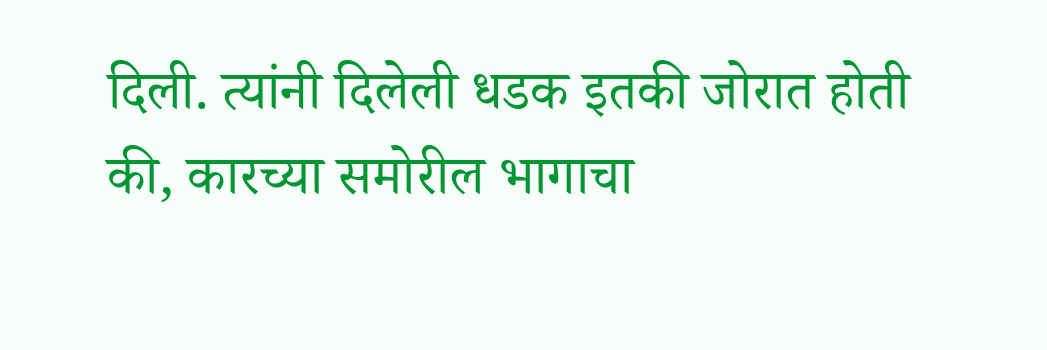दिली. त्यांनी दिलेली धडक इतकी जोरात होती की, कारच्या समोरील भागाचा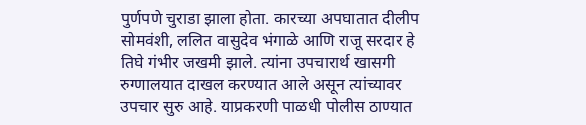पुर्णपणे चुराडा झाला होता. कारच्या अपघातात दीलीप सोमवंशी, ललित वासुदेव भंगाळे आणि राजू सरदार हे तिघे गंभीर जखमी झाले. त्यांना उपचारार्थ खासगी रुग्णालयात दाखल करण्यात आले असून त्यांच्यावर उपचार सुरु आहे. याप्रकरणी पाळधी पोलीस ठाण्यात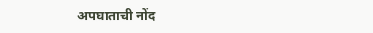अपघाताची नोंद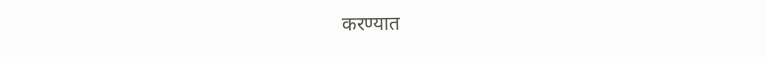करण्यात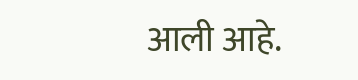आली आहे.